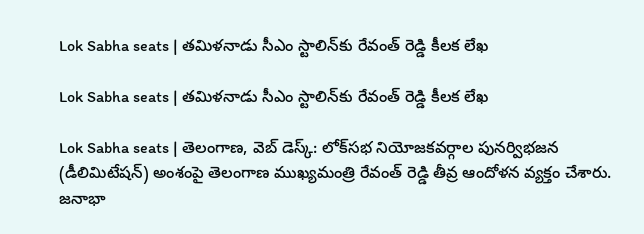Lok Sabha seats | తమిళనాడు సీఎం స్టాలిన్‌కు రేవంత్ రెడ్డి కీలక లేఖ

Lok Sabha seats | తమిళనాడు సీఎం స్టాలిన్‌కు రేవంత్ రెడ్డి కీలక లేఖ

Lok Sabha seats | తెలంగాణ, వెబ్ డెస్క్: లోక్‌సభ నియోజకవర్గాల పునర్విభజన (డీలిమిటేషన్) అంశంపై తెలంగాణ ముఖ్యమంత్రి రేవంత్ రెడ్డి తీవ్ర ఆందోళన వ్యక్తం చేశారు. జనాభా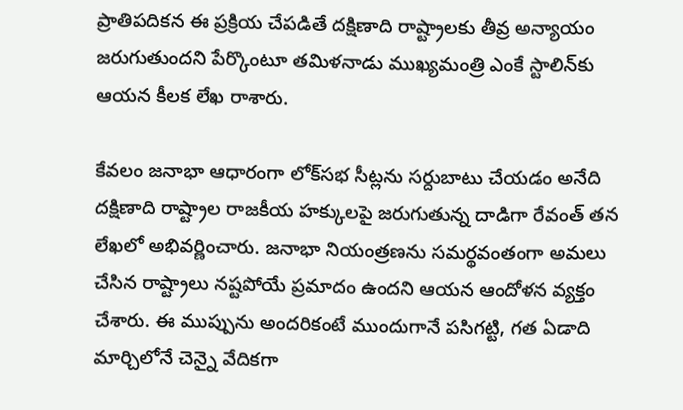ప్రాతిపదికన ఈ ప్రక్రియ చేపడితే దక్షిణాది రాష్ట్రాలకు తీవ్ర అన్యాయం జరుగుతుందని పేర్కొంటూ తమిళనాడు ముఖ్యమంత్రి ఎంకే స్టాలిన్‌కు ఆయన కీలక లేఖ రాశారు.

కేవలం జనాభా ఆధారంగా లోక్‌సభ సీట్లను సర్దుబాటు చేయడం అనేది దక్షిణాది రాష్ట్రాల రాజకీయ హక్కులపై జరుగుతున్న దాడిగా రేవంత్ తన లేఖలో అభివర్ణించారు. జనాభా నియంత్రణను సమర్థవంతంగా అమలు చేసిన రాష్ట్రాలు నష్టపోయే ప్రమాదం ఉందని ఆయన ఆందోళన వ్యక్తం చేశారు. ఈ ముప్పును అందరికంటే ముందుగానే పసిగట్టి, గత ఏడాది మార్చిలోనే చెన్నై వేదికగా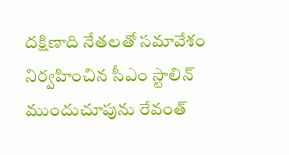దక్షిణాది నేతలతో సమావేశం నిర్వహించిన సీఎం స్టాలిన్ ముందుచూపును రేవంత్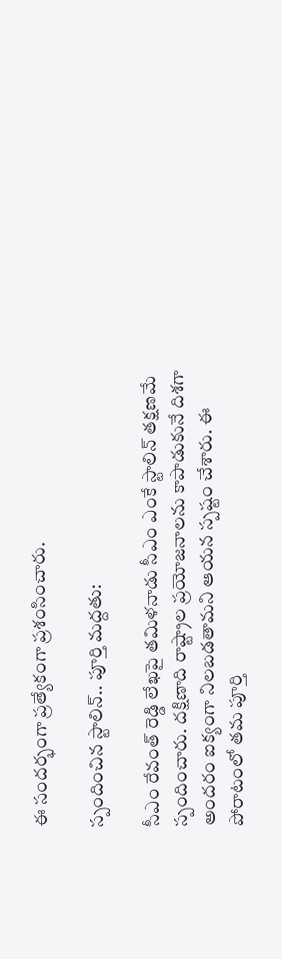ఈ సందర్భంగా ప్రత్యేకంగా ప్రశంసించారు.

స్పందించిన స్టాలిన్.. పూర్తి మద్దతు:

సీఎం రేవంత్ రెడ్డి లేఖపై తమిళనాడు సీఎం ఎంకే స్టాలిన్ తక్షణమే స్పందించారు. దక్షిణాది రాష్ట్రాల ప్రయోజనాలను కాపాడుకునే దిశగా అందరం ఐక్యంగా నిలబడతామని ఆయన స్పష్టం చేశారు. ఈ పోరాటంలో తమ పూర్తి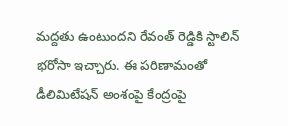మద్దతు ఉంటుందని రేవంత్ రెడ్డికి స్టాలిన్ భరోసా ఇచ్చారు. ఈ పరిణామంతో డీలిమిటేషన్ అంశంపై కేంద్రంపై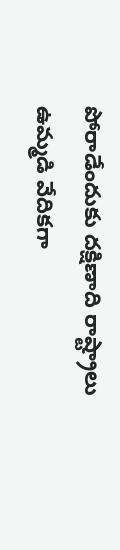పోరాడేందుకు దక్షిణాది రాష్ట్రాలు ఉమ్మడి వేదికగా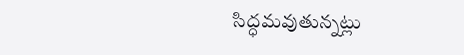సిద్ధమవుతున్నట్లు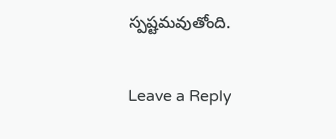స్పష్టమవుతోంది.

Leave a Reply